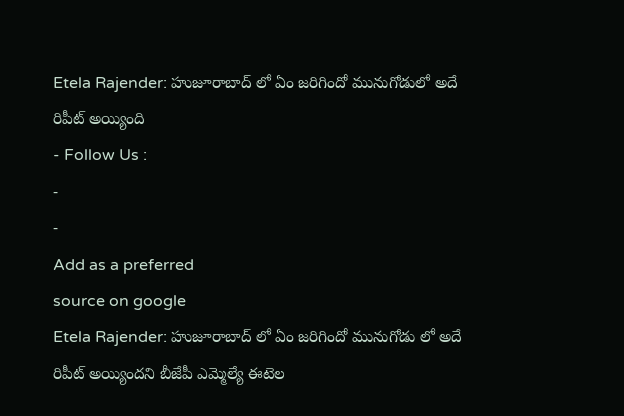Etela Rajender: హుజూరాబాద్ లో ఏం జరిగిందో మునుగోడులో అదే రిపీట్ అయ్యింది
- Follow Us :
-
-
Add as a preferred
source on google
Etela Rajender: హుజూరాబాద్ లో ఏం జరిగిందో మునుగోడు లో అదే రిపీట్ అయ్యిందని బీజేపీ ఎమ్మెల్యే ఈటెల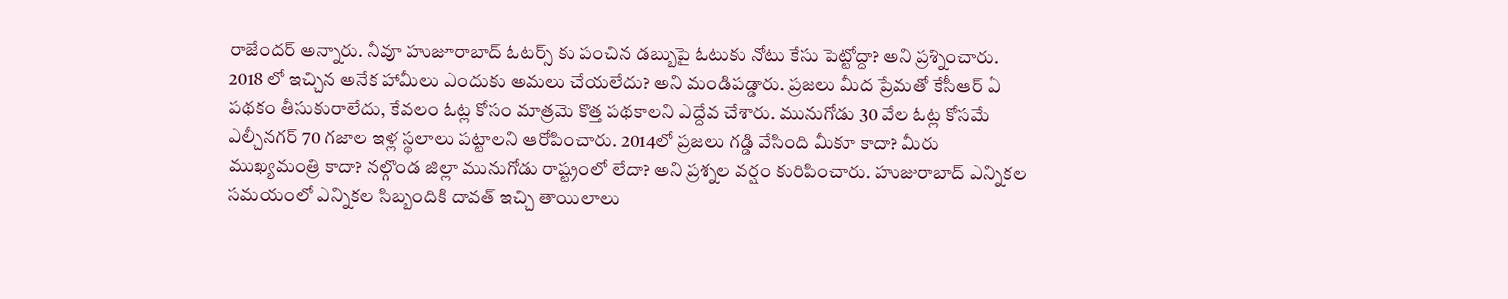రాజేందర్ అన్నారు. నీవూ హుజూరాబాద్ ఓటర్స్ కు పంచిన డబ్బుపై ఓటుకు నోటు కేసు పెట్టోద్దా? అని ప్రశ్నించారు. 2018 లో ఇచ్చిన అనేక హామీలు ఎందుకు అమలు చేయలేదు? అని మండిపడ్డారు. ప్రజలు మీద ప్రేమతో కేసీఆర్ ఏ పథకం తీసుకురాలేదు, కేవలం ఓట్ల కోసం మాత్రమె కొత్త పథకాలని ఎద్దేవ చేశారు. మునుగోడు 30 వేల ఓట్ల కోసమే ఎల్చీనగర్ 70 గజాల ఇళ్ల స్థలాలు పట్టాలని ఆరోపించారు. 2014లో ప్రజలు గడ్డి వేసింది మీకూ కాదా? మీరు ముఖ్యమంత్రి కాదా? నల్గొండ జిల్లా మునుగోడు రాష్ట్రంలో లేదా? అని ప్రశ్నల వర్షం కురిపించారు. హుజురాబాద్ ఎన్నికల సమయంలో ఎన్నికల సిబ్బందికి దావత్ ఇచ్చి తాయిలాలు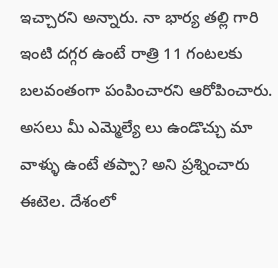ఇచ్చారని అన్నారు. నా భార్య తల్లి గారి ఇంటి దగ్గర ఉంటే రాత్రి 11 గంటలకు బలవంతంగా పంపించారని ఆరోపించారు. అసలు మీ ఎమ్మెల్యే లు ఉండొచ్చు మా వాళ్ళు ఉంటే తప్పా? అని ప్రశ్నించారు ఈటెల. దేశంలో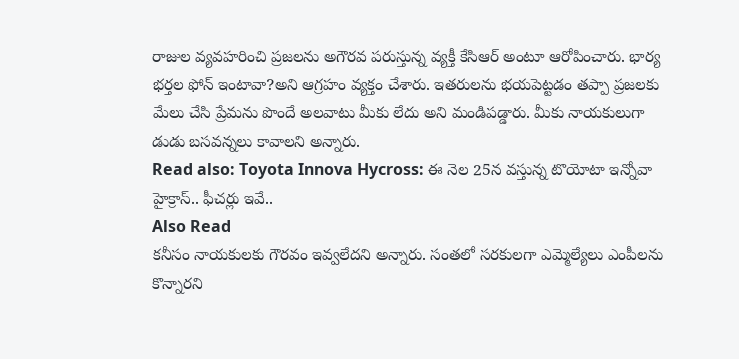రాజుల వ్యవహరించి ప్రజలను అగౌరవ పరుస్తున్న వ్యక్తీ కేసిఆర్ అంటూ ఆరోపించారు. భార్య భర్తల ఫోన్ ఇంటావా?అని ఆగ్రహం వ్యక్తం చేశారు. ఇతరులను భయపెట్టడం తప్పా ప్రజలకు మేలు చేసి ప్రేమను పొందే అలవాటు మీకు లేదు అని మండిపడ్డారు. మీకు నాయకులుగా డుడు బసవన్నలు కావాలని అన్నారు.
Read also: Toyota Innova Hycross: ఈ నెల 25న వస్తున్న టొయోటా ఇన్నోవా హైక్రాస్.. ఫీచర్లు ఇవే..
Also Read
కనీసం నాయకులకు గౌరవం ఇవ్వలేదని అన్నారు. సంతలో సరకులగా ఎమ్మెల్యేలు ఎంపీలను కొన్నారని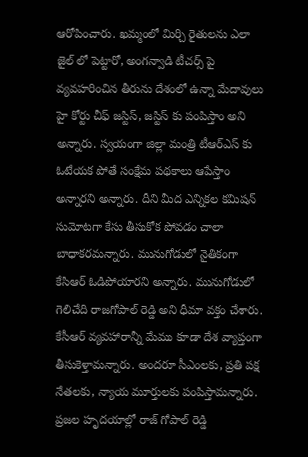ఆరోపించారు. ఖమ్మంలో మిర్చి రైతులను ఎలా జైల్ లో పెట్టారో, అంగన్వాడి టీచర్స్ పై వ్యవహరించిన తీరును దేశంలో ఉన్నా మేదావులు హై కోర్టు చీఫ్ జస్టిస్, జస్టిస్ కు పంపిస్తాం అని అన్నారు. స్వయంగా జిల్లా మంత్రి టీఆర్ఎస్ కు ఓటేయక పోతే సంక్షేమ పథకాలు ఆపేస్తాం అన్నారని అన్నారు. దీని మీద ఎన్నికల కమిషన్ సుమోటగా కేసు తీసుకోక పోవడం చాలా బాధాకరమన్నారు. మునుగోడులో నైతికంగా కేసిఆర్ ఓడిపోయారని అన్నారు. మునుగోడులో గెలిచేది రాజగోపాల్ రెడ్డి అని ధీమా వక్తం చేశారు. కేసీఆర్ వ్యవహారాన్నీ మేము కూడా దేశ వ్యాప్తంగా తీసుకెళ్తామన్నారు. అందరూ సీఎంలకు, ప్రతి పక్ష నేతలకు, న్యాయ మూర్తులకు పంపిస్తామన్నారు. ప్రజల హృదయాల్లో రాజ్ గోపాల్ రెడ్డి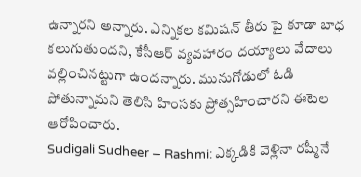ఉన్నారని అన్నారు. ఎన్నికల కమిషన్ తీరు పై కూడా బాధ కలుగుతుందని, కేసీఆర్ వ్యవహారం దయ్యాలు వేదాలు వల్లించినట్టుగా ఉందన్నారు. మునుగోడులో ఓడి పోతున్నామని తెలిసి హింసకు ప్రోత్సహించారని ఈటెల ఆరోపించారు.
Sudigali Sudheer – Rashmi: ఎక్కడికి వెళ్లినా రష్మీనే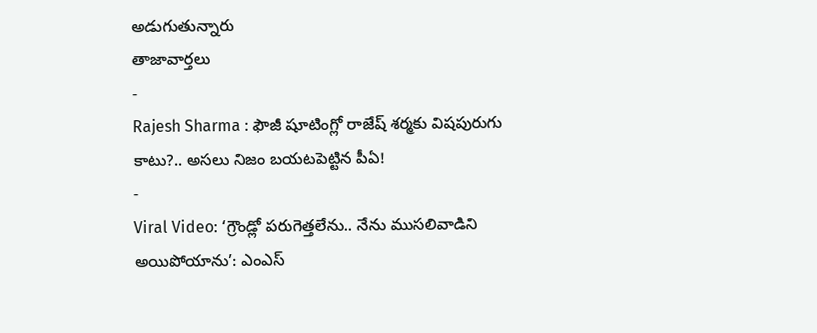అడుగుతున్నారు
తాజావార్తలు
-
Rajesh Sharma : ఫౌజీ షూటింగ్లో రాజేష్ శర్మకు విషపురుగు కాటు?.. అసలు నిజం బయటపెట్టిన పీఏ!
-
Viral Video: ‘గ్రౌండ్లో పరుగెత్తలేను.. నేను ముసలివాడిని అయిపోయాను’: ఎంఎస్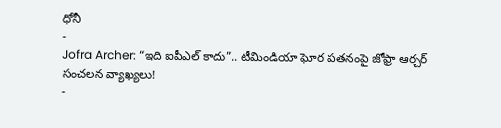ధోనీ
-
Jofra Archer: “ఇది ఐపీఎల్ కాదు”.. టీమిండియా ఘోర పతనంపై జోఫ్రా ఆర్చర్ సంచలన వ్యాఖ్యలు!
-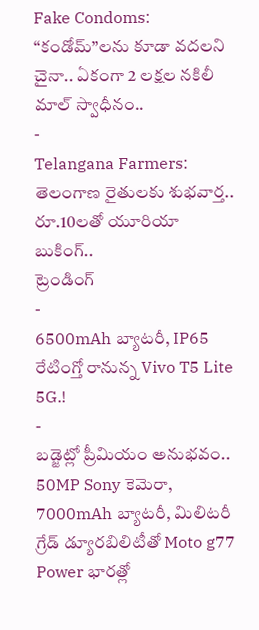Fake Condoms: “కండోమ్”లను కూడా వదలని చైనా.. ఏకంగా 2 లక్షల నకిలీ మాల్ స్వాధీనం..
-
Telangana Farmers: తెలంగాణ రైతులకు శుభవార్త.. రూ.10లతో యూరియా బుకింగ్..
ట్రెండింగ్
-
6500mAh బ్యాటరీ, IP65 రేటింగ్తో రానున్న Vivo T5 Lite 5G.!
-
బడ్జెట్లో ప్రీమియం అనుభవం.. 50MP Sony కెమెరా, 7000mAh బ్యాటరీ, మిలిటరీ గ్రేడ్ డ్యూరబిలిటీతో Moto g77 Power భారత్లో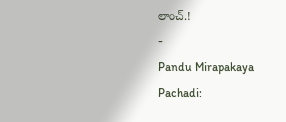లాంచ్.!
-
Pandu Mirapakaya Pachadi: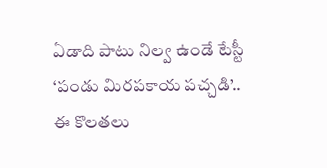ఏడాది పాటు నిల్వ ఉండే టేస్టీ ‘పండు మిరపకాయ పచ్చడి’.. ఈ కొలతలు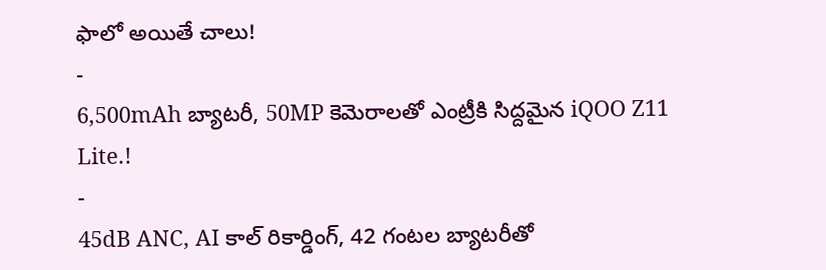ఫాలో అయితే చాలు!
-
6,500mAh బ్యాటరీ, 50MP కెమెరాలతో ఎంట్రీకి సిద్దమైన iQOO Z11 Lite.!
-
45dB ANC, AI కాల్ రికార్డింగ్, 42 గంటల బ్యాటరీతో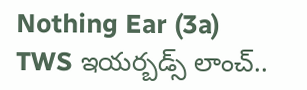Nothing Ear (3a) TWS ఇయర్బడ్స్ లాంచ్..